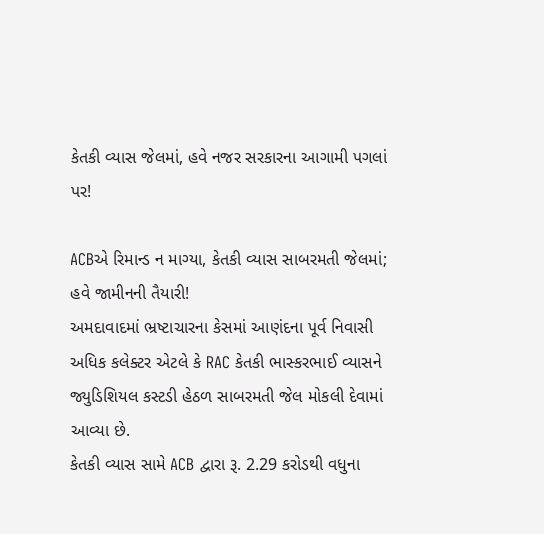કેતકી વ્યાસ જેલમાં, હવે નજર સરકારના આગામી પગલાં પર!

ACBએ રિમાન્ડ ન માગ્યા, કેતકી વ્યાસ સાબરમતી જેલમાં; હવે જામીનની તૈયારી!
અમદાવાદમાં ભ્રષ્ટાચારના કેસમાં આણંદના પૂર્વ નિવાસી અધિક કલેક્ટર એટલે કે RAC કેતકી ભાસ્કરભાઈ વ્યાસને જ્યુડિશિયલ કસ્ટડી હેઠળ સાબરમતી જેલ મોકલી દેવામાં આવ્યા છે.
કેતકી વ્યાસ સામે ACB દ્વારા રૂ. 2.29 કરોડથી વધુના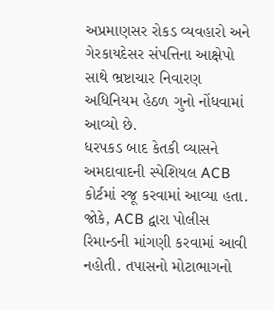અપ્રમાણસર રોકડ વ્યવહારો અને ગેરકાયદેસર સંપત્તિના આક્ષેપો સાથે ભ્રષ્ટાચાર નિવારણ અધિનિયમ હેઠળ ગુનો નોંધવામાં આવ્યો છે.
ધરપકડ બાદ કેતકી વ્યાસને અમદાવાદની સ્પેશિયલ ACB કોર્ટમાં રજૂ કરવામાં આવ્યા હતા. જોકે, ACB દ્વારા પોલીસ રિમાન્ડની માંગણી કરવામાં આવી નહોતી. તપાસનો મોટાભાગનો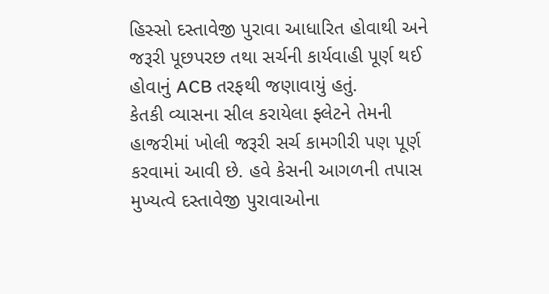હિસ્સો દસ્તાવેજી પુરાવા આધારિત હોવાથી અને જરૂરી પૂછપરછ તથા સર્ચની કાર્યવાહી પૂર્ણ થઈ હોવાનું ACB તરફથી જણાવાયું હતું.
કેતકી વ્યાસના સીલ કરાયેલા ફ્લેટને તેમની હાજરીમાં ખોલી જરૂરી સર્ચ કામગીરી પણ પૂર્ણ કરવામાં આવી છે. હવે કેસની આગળની તપાસ મુખ્યત્વે દસ્તાવેજી પુરાવાઓના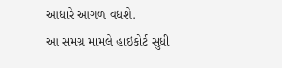આધારે આગળ વધશે.
આ સમગ્ર મામલે હાઇકોર્ટ સુધી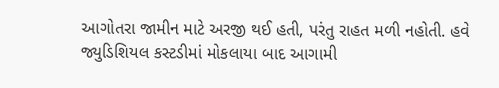આગોતરા જામીન માટે અરજી થઈ હતી, પરંતુ રાહત મળી નહોતી. હવે જ્યુડિશિયલ કસ્ટડીમાં મોકલાયા બાદ આગામી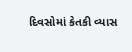દિવસોમાં કેતકી વ્યાસ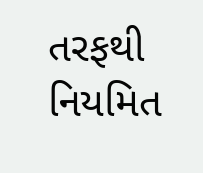તરફથી નિયમિત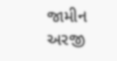જામીન અરજી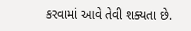કરવામાં આવે તેવી શક્યતા છે.